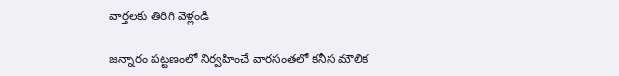వార్తలకు తిరిగి వెళ్లండి

జన్నారం పట్టణంలో నిర్వహించే వారసంతలో కనీస మౌలిక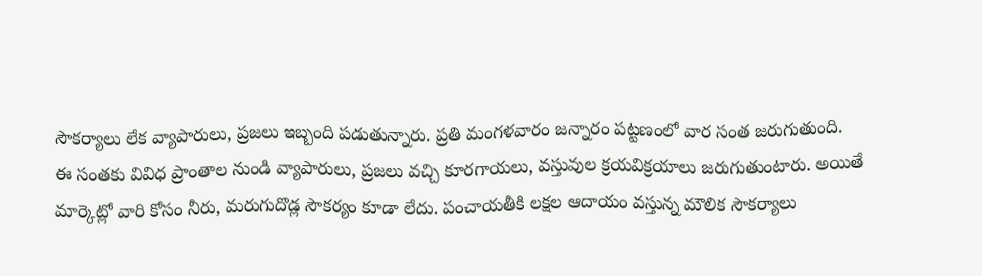సౌకర్యాలు లేక వ్యాపారులు, ప్రజలు ఇబ్బంది పడుతున్నారు. ప్రతి మంగళవారం జన్నారం పట్టణంలో వార సంత జరుగుతుంది.
ఈ సంతకు వివిధ ప్రాంతాల నుండి వ్యాపారులు, ప్రజలు వచ్చి కూరగాయలు, వస్తువుల క్రయవిక్రయాలు జరుగుతుంటారు. అయితే మార్కెట్లో వారి కోసం నీరు, మరుగుదొడ్ల సౌకర్యం కూడా లేదు. పంచాయతీకి లక్షల ఆదాయం వస్తున్న మౌలిక సౌకర్యాలు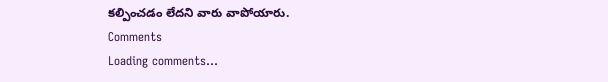కల్పించడం లేదని వారు వాపోయారు.
Comments
Loading comments...